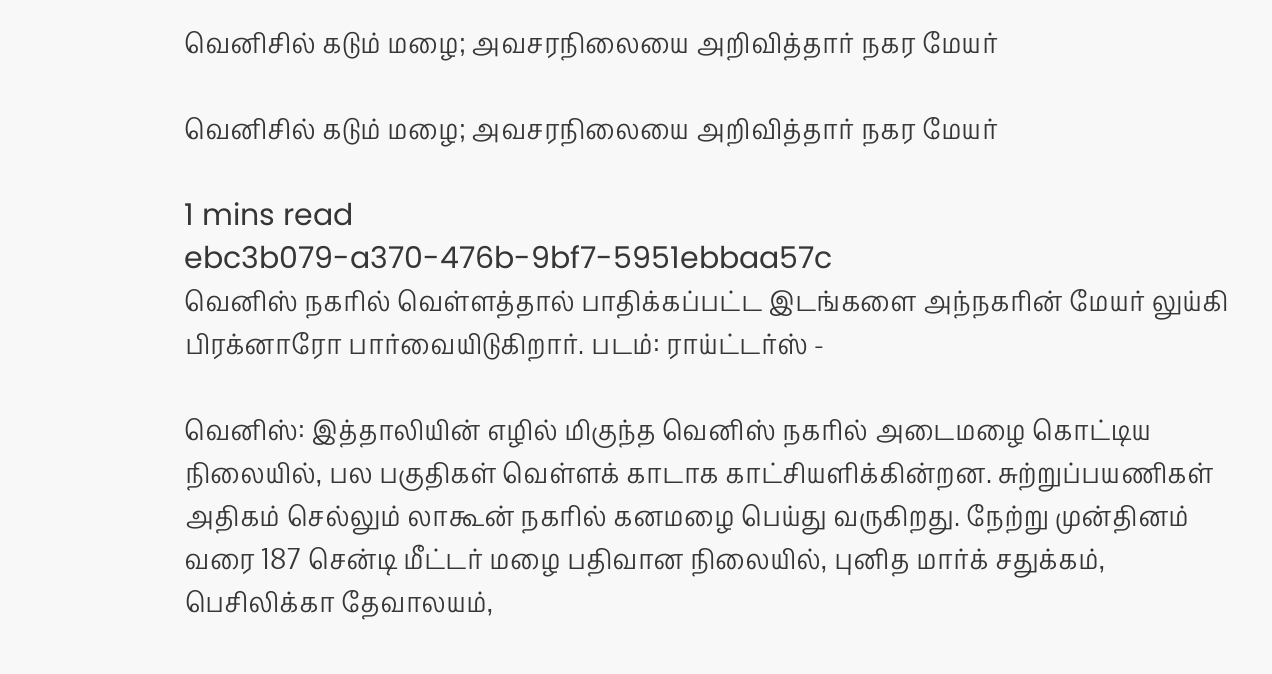வெனிசில் கடும் மழை; அவசரநிலையை அறிவித்தார் நகர மேயர்

வெனிசில் கடும் மழை; அவசரநிலையை அறிவித்தார் நகர மேயர்

1 mins read
ebc3b079-a370-476b-9bf7-5951ebbaa57c
வெனிஸ் நகரில் வெள்ளத்தால் பாதிக்கப்பட்ட இடங்களை அந்நகரின் மேயர் லுய்கி பிரக்னாரோ பார்வையிடுகிறார். படம்: ராய்ட்டர்ஸ் -

வெனிஸ்: இத்தாலியின் எழில் மிகுந்த வெனிஸ் நகரில் அடைமழை கொட்டிய நிலையில், பல பகுதிகள் வெள்ளக் காடாக காட்சியளிக்கின்றன. சுற்றுப்பயணிகள் அதிகம் செல்லும் லாகூன் நகரில் கனமழை பெய்து வருகிறது. நேற்று முன்தினம் வரை 187 சென்டி மீட்டர் மழை பதிவான நிலையில், புனித மார்க் சதுக்கம், பெசிலிக்கா தேவாலயம்,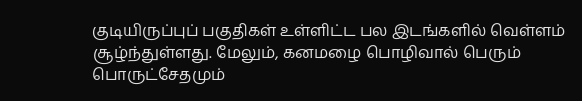குடியிருப்புப் பகுதிகள் உள்ளிட்ட பல இடங்களில் வெள்ளம் சூழ்ந்துள்ளது. மேலும், கனமழை பொழிவால் பெரும் பொருட்சேதமும்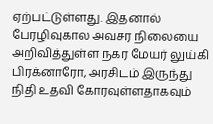ஏற்பட்டுள்ளது. இதனால் பேரழிவுகால அவசர நிலையை அறிவித்துள்ள நகர மேயர் லுய்கி பிரக்னாரோ, அரசிடம் இருந்து நிதி உதவி கோரவுள்ளதாகவும்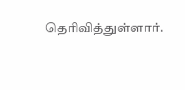தெரிவித்துள்ளார்.